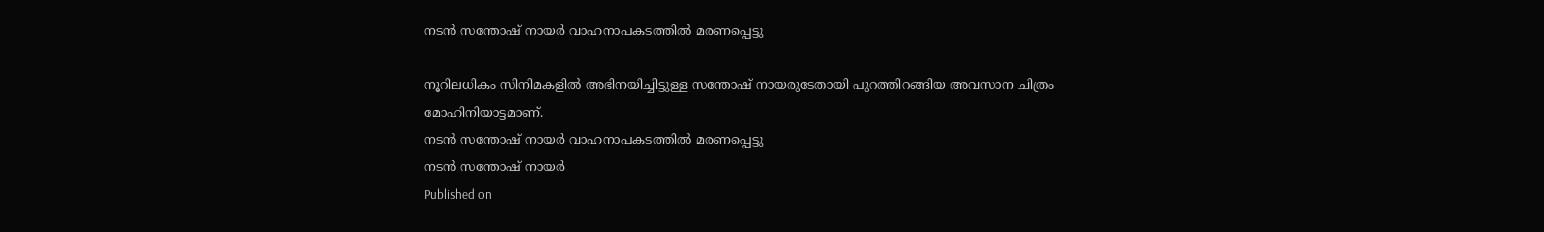നടന്‍ സന്തോഷ് നായര്‍ വാഹനാപകടത്തില്‍ മരണപ്പെട്ടു

നൂറിലധികം സിനിമകളില്‍ അഭിനയിച്ചിട്ടുള്ള സന്തോഷ് നായരുടേതായി പുറത്തിറങ്ങിയ അവസാന ചിത്രം മോഹിനിയാട്ടമാണ്.
നടന്‍ സന്തോഷ് നായര്‍ വാഹനാപകടത്തില്‍ മരണപ്പെട്ടു
നടന്‍ സന്തോഷ് നായര്‍
Published on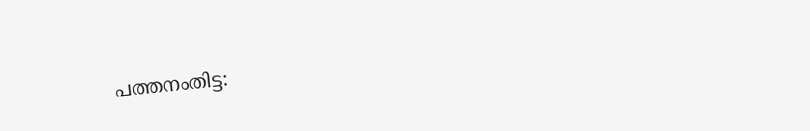പത്തനംതിട്ട: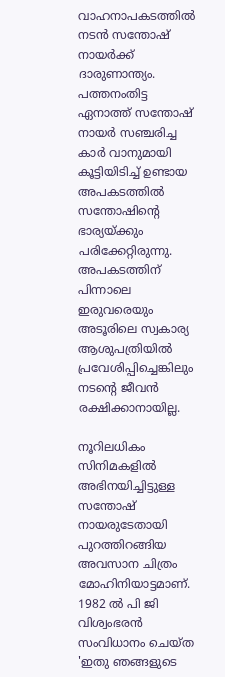വാഹനാപകടത്തില്‍ നടന്‍ സന്തോഷ് നായര്‍ക്ക് ദാരുണാന്ത്യം. പത്തനംതിട്ട ഏനാത്ത് സന്തോഷ് നായര്‍ സഞ്ചരിച്ച കാര്‍ വാനുമായി കൂട്ടിയിടിച്ച് ഉണ്ടായ അപകടത്തില്‍ സന്തോഷിന്റെ ഭാര്യയ്ക്കും പരിക്കേറ്റിരുന്നു. അപകടത്തിന് പിന്നാലെ ഇരുവരെയും അടൂരിലെ സ്വകാര്യ ആശുപത്രിയില്‍ പ്രവേശിപ്പിച്ചെങ്കിലും നടന്റെ ജീവന്‍ രക്ഷിക്കാനായില്ല.

നൂറിലധികം സിനിമകളില്‍ അഭിനയിച്ചിട്ടുള്ള സന്തോഷ് നായരുടേതായി പുറത്തിറങ്ങിയ അവസാന ചിത്രം മോഹിനിയാട്ടമാണ്. 1982 ല്‍ പി ജി വിശ്വംഭരന്‍ സംവിധാനം ചെയ്ത 'ഇതു ഞങ്ങളുടെ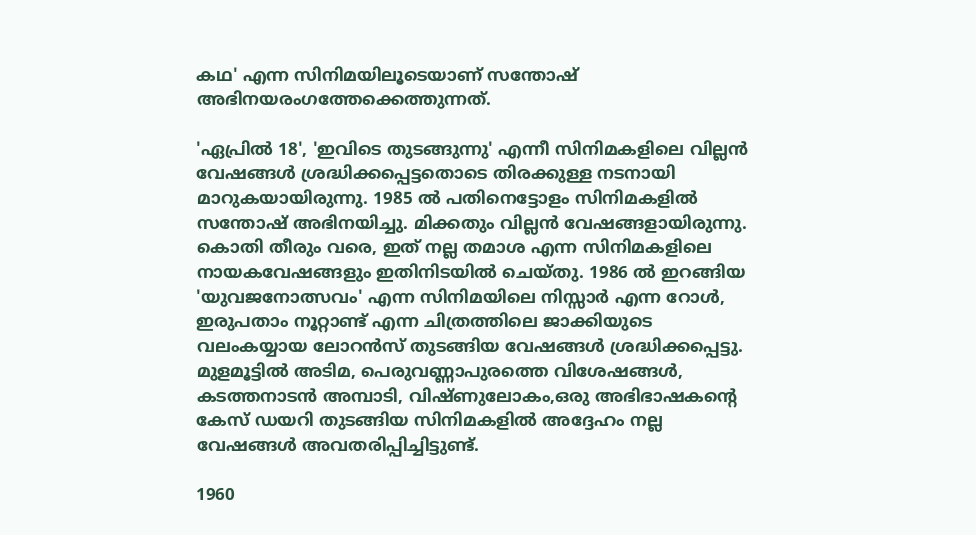കഥ' എന്ന സിനിമയിലൂടെയാണ് സന്തോഷ് അഭിനയരംഗത്തേക്കെത്തുന്നത്.

'ഏപ്രില്‍ 18', 'ഇവിടെ തുടങ്ങുന്നു' എന്നീ സിനിമകളിലെ വില്ലന്‍ വേഷങ്ങള്‍ ശ്രദ്ധിക്കപ്പെട്ടതൊടെ തിരക്കുള്ള നടനായി മാറുകയായിരുന്നു. 1985 ല്‍ പതിനെട്ടോളം സിനിമകളില്‍ സന്തോഷ് അഭിനയിച്ചു. മിക്കതും വില്ലന്‍ വേഷങ്ങളായിരുന്നു. കൊതി തീരും വരെ, ഇത് നല്ല തമാശ എന്ന സിനിമകളിലെ നായകവേഷങ്ങളും ഇതിനിടയില്‍ ചെയ്തു. 1986 ല്‍ ഇറങ്ങിയ 'യുവജനോത്സവം' എന്ന സിനിമയിലെ നിസ്സാര്‍ എന്ന റോള്‍, ഇരുപതാം നൂറ്റാണ്ട് എന്ന ചിത്രത്തിലെ ജാക്കിയുടെ വലംകയ്യായ ലോറന്‍സ് തുടങ്ങിയ വേഷങ്ങള്‍ ശ്രദ്ധിക്കപ്പെട്ടു. മുളമൂട്ടില്‍ അടിമ, പെരുവണ്ണാപുരത്തെ വിശേഷങ്ങള്‍, കടത്തനാടന്‍ അമ്പാടി, വിഷ്ണുലോകം,ഒരു അഭിഭാഷകന്റെ കേസ് ഡയറി തുടങ്ങിയ സിനിമകളില്‍ അദ്ദേഹം നല്ല വേഷങ്ങള്‍ അവതരിപ്പിച്ചിട്ടുണ്ട്.

1960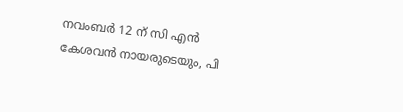നവംബര്‍ 12 ന് സി എന്‍ കേശവന്‍ നായരുടെയും, പി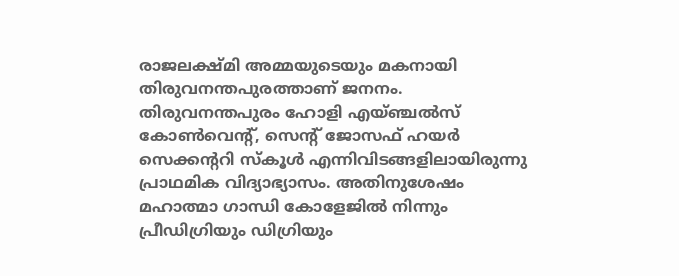രാജലക്ഷ്മി അമ്മയുടെയും മകനായി തിരുവനന്തപുരത്താണ് ജനനം. തിരുവനന്തപുരം ഹോളി എയ്ഞ്ചല്‍സ് കോണ്‍വെന്റ്, സെന്റ് ജോസഫ് ഹയര്‍ സെക്കന്ററി സ്‌കൂള്‍ എന്നിവിടങ്ങളിലായിരുന്നു പ്രാഥമിക വിദ്യാഭ്യാസം. അതിനുശേഷം മഹാത്മാ ഗാന്ധി കോളേജില്‍ നിന്നും പ്രീഡിഗ്രിയും ഡിഗ്രിയും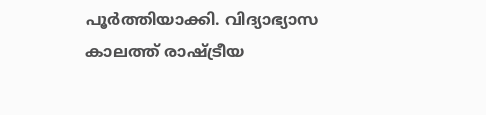പൂര്‍ത്തിയാക്കി. വിദ്യാഭ്യാസ കാലത്ത് രാഷ്ട്രീയ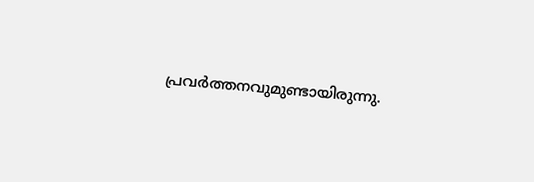പ്രവര്‍ത്തനവുമുണ്ടായിരുന്നു.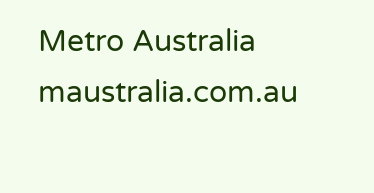Metro Australia
maustralia.com.au